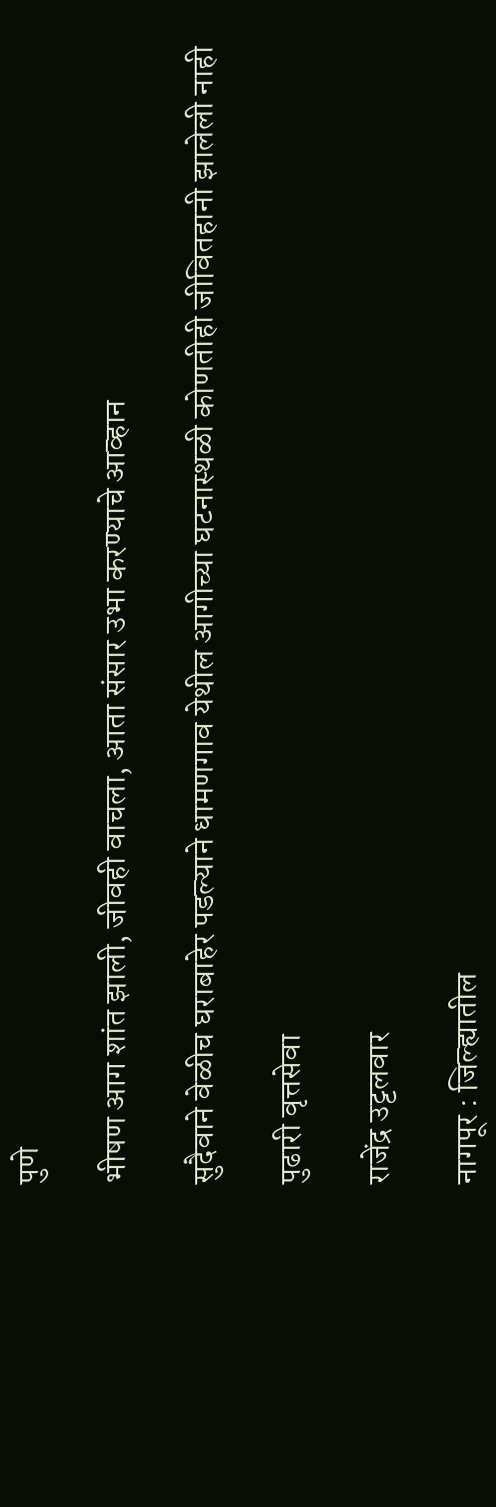पुणे

भीषण आग शांत झाली, जीवही वाचला, आता संसार उभा करण्याचे आव्हान

सुदैवाने वेळीच घराबाहेर पडल्याने धामणगाव येथील आगीच्या घटनास्थळी कोणतीही जीवितहानी झालेली नाही

पुढारी वृत्तसेवा

राजेंद्र उट्टलवार

नागपूर : जिल्ह्यातील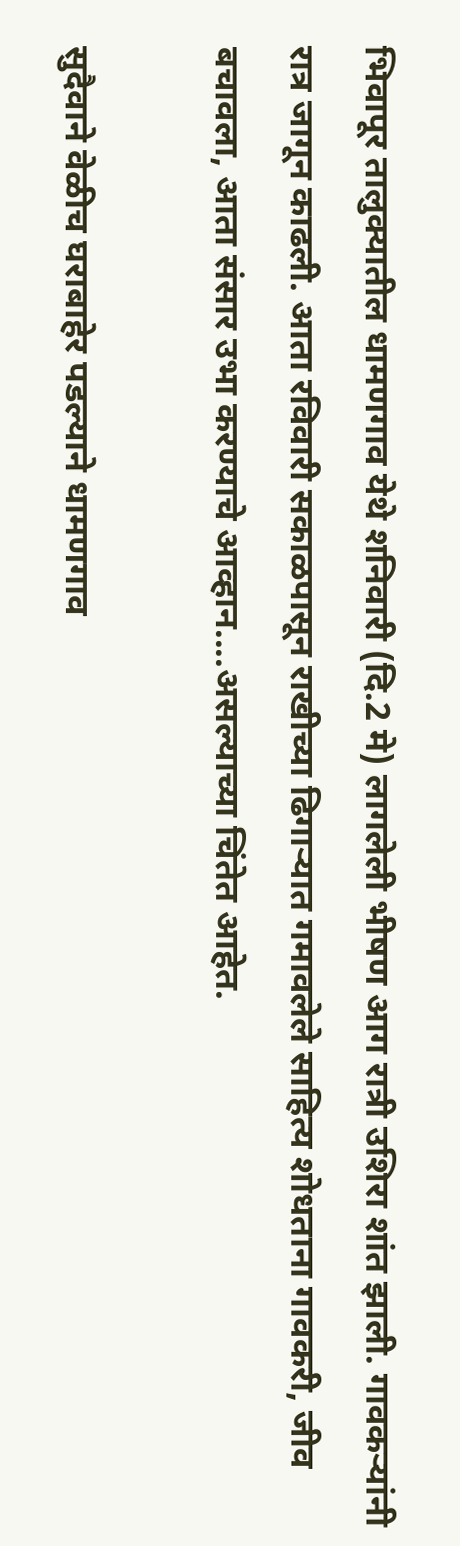भिवापूर तालुक्यातील धामणगाव येथे शनिवारी (दि.2 मे) लागलेली भीषण आग रात्री उशिरा शांत झाली. गावकऱ्यांनी रात्र जागून काढली. आता रविवारी सकाळपासून राखीच्या ढिगाऱ्यात गमावलेले साहित्य शोधताना गावकरी, जीव बचावला, आता संसार उभा करण्याचे आव्हान....असल्याच्या चिंतेत आहेत.

सुदैवाने वेळीच घराबाहेर पडल्याने धामणगाव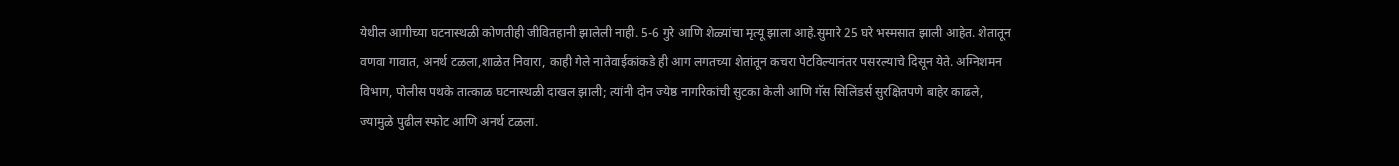येथील आगीच्या घटनास्थळी कोणतीही जीवितहानी झालेली नाही. 5-6 गुरे आणि शेळ्यांचा मृत्यू झाला आहे.सुमारे 25 घरे भस्मसात झाली आहेत. शेतातून वणवा गावात, अनर्थ टळला,शाळेत निवारा, काही गेले नातेवाईकांकडे ही आग लगतच्या शेतांतून कचरा पेटविल्यानंतर पसरल्याचे दिसून येते. अग्निशमन विभाग, पोलीस पथके तात्काळ घटनास्थळी दाखल झाली; त्यांनी दोन ज्येष्ठ नागरिकांची सुटका केली आणि गॅस सिलिंडर्स सुरक्षितपणे बाहेर काढले, ज्यामुळे पुढील स्फोट आणि अनर्थ टळला.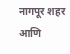नागपूर शहर आणि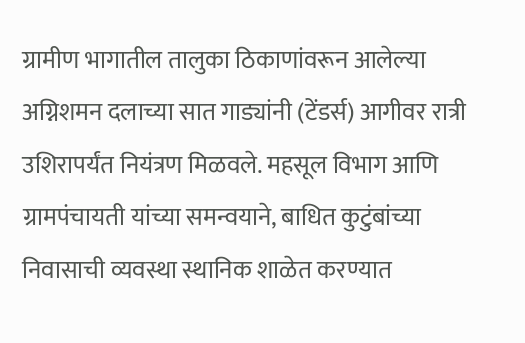ग्रामीण भागातील तालुका ठिकाणांवरून आलेल्या अग्निशमन दलाच्या सात गाड्यांनी (टेंडर्स) आगीवर रात्री उशिरापर्यंत नियंत्रण मिळवले. महसूल विभाग आणि ग्रामपंचायती यांच्या समन्वयाने, बाधित कुटुंबांच्या निवासाची व्यवस्था स्थानिक शाळेत करण्यात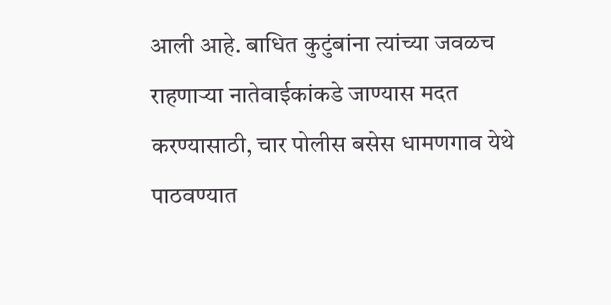आली आहे. बाधित कुटुंबांना त्यांच्या जवळच राहणाऱ्या नातेवाईकांकडे जाण्यास मदत करण्यासाठी, चार पोलीस बसेस धामणगाव येथे पाठवण्यात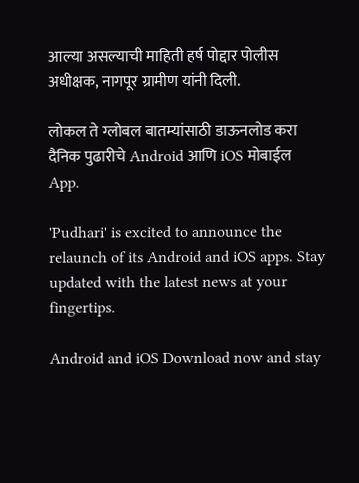आल्या असल्याची माहिती हर्ष पोद्दार पोलीस अधीक्षक, नागपूर ग्रामीण यांनी दिली.

लोकल ते ग्लोबल बातम्यांसाठी डाऊनलोड करा दैनिक पुढारीचे Android आणि iOS मोबाईल App.

'Pudhari' is excited to announce the relaunch of its Android and iOS apps. Stay updated with the latest news at your fingertips.

Android and iOS Download now and stay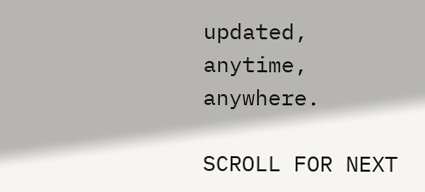updated, anytime, anywhere.

SCROLL FOR NEXT